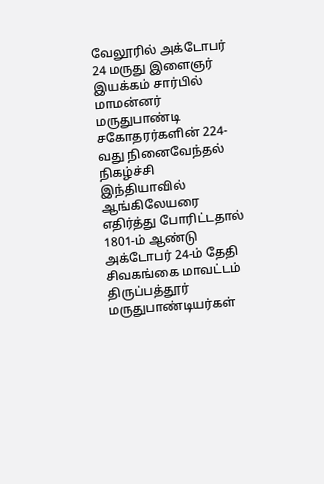வேலூரில் அக்டோபர் 24 மருது இளைஞர் இயக்கம் சார்பில் மாமன்னர் மருதுபாண்டி சகோதரர்களின் 224-வது நினைவேந்தல் நிகழ்ச்சி
இந்தியாவில் ஆங்கிலேயரை எதிர்த்து போரிட்டதால் 1801-ம் ஆண்டு அக்டோபர் 24-ம் தேதி சிவகங்கை மாவட்டம் திருப்பத்தூர் மருதுபாண்டியர்கள்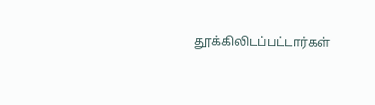தூக்கிலிடப்பட்டார்கள்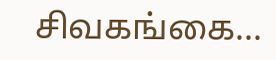சிவகங்கை...